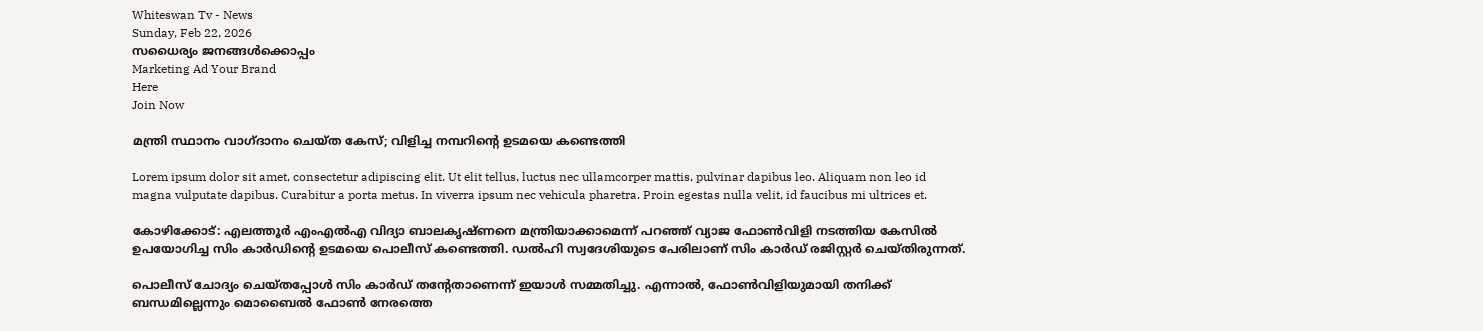Whiteswan Tv - News
Sunday, Feb 22, 2026
സധൈര്യം ജനങ്ങൾക്കൊപ്പം
Marketing Ad Your Brand
Here
Join Now

മന്ത്രി സ്ഥാനം വാഗ്ദാനം ചെയ്ത കേസ്; വിളിച്ച നമ്പറിന്റെ ഉടമയെ കണ്ടെത്തി

Lorem ipsum dolor sit amet, consectetur adipiscing elit. Ut elit tellus, luctus nec ullamcorper mattis, pulvinar dapibus leo. Aliquam non leo id magna vulputate dapibus. Curabitur a porta metus. In viverra ipsum nec vehicula pharetra. Proin egestas nulla velit, id faucibus mi ultrices et.

കോഴിക്കോട്: എലത്തൂർ എംഎൽഎ വിദ്യാ ബാലകൃഷ്ണനെ മന്ത്രിയാക്കാമെന്ന് പറഞ്ഞ് വ്യാജ ഫോൺവിളി നടത്തിയ കേസിൽ ഉപയോഗിച്ച സിം കാർഡിന്റെ ഉടമയെ പൊലീസ് കണ്ടെത്തി. ഡൽഹി സ്വദേശിയുടെ പേരിലാണ് സിം കാർഡ് രജിസ്റ്റർ ചെയ്തിരുന്നത്.

പൊലീസ് ചോദ്യം ചെയ്തപ്പോൾ സിം കാർഡ് തന്റേതാണെന്ന് ഇയാൾ സമ്മതിച്ചു. എന്നാൽ, ഫോൺവിളിയുമായി തനിക്ക് ബന്ധമില്ലെന്നും മൊബൈൽ ഫോൺ നേരത്തെ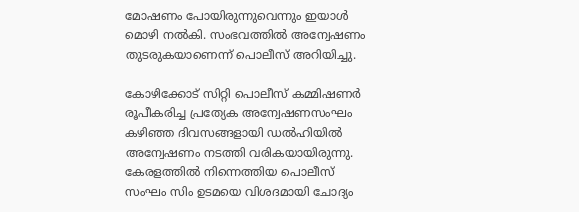മോഷണം പോയിരുന്നുവെന്നും ഇയാൾ മൊഴി നൽകി. സംഭവത്തിൽ അന്വേഷണം തുടരുകയാണെന്ന് പൊലീസ് അറിയിച്ചു.

കോഴിക്കോട് സിറ്റി പൊലീസ് കമ്മിഷണർ രൂപീകരിച്ച പ്രത്യേക അന്വേഷണസംഘം കഴിഞ്ഞ ദിവസങ്ങളായി ഡൽഹിയിൽ അന്വേഷണം നടത്തി വരികയായിരുന്നു. കേരളത്തിൽ നിന്നെത്തിയ പൊലീസ് സംഘം സിം ഉടമയെ വിശദമായി ചോദ്യം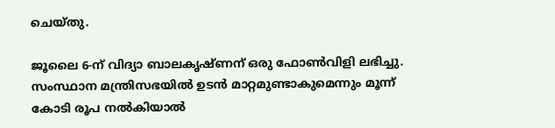ചെയ്തു.

ജൂലൈ 6-ന് വിദ്യാ ബാലകൃഷ്ണന് ഒരു ഫോൺവിളി ലഭിച്ചു. സംസ്ഥാന മന്ത്രിസഭയിൽ ഉടൻ മാറ്റമുണ്ടാകുമെന്നും മൂന്ന് കോടി രൂപ നൽകിയാൽ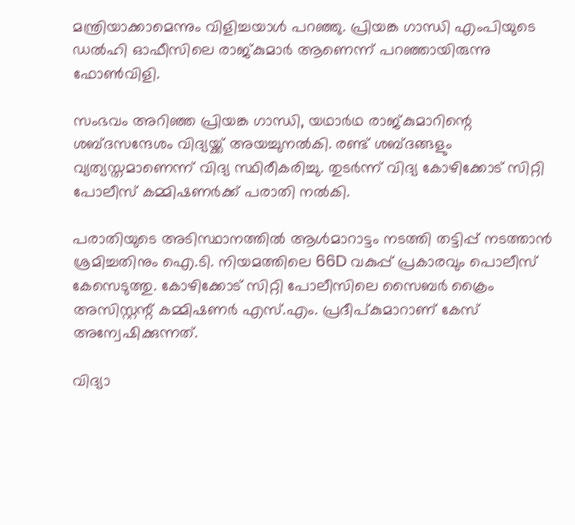മന്ത്രിയാക്കാമെന്നും വിളിച്ചയാൾ പറഞ്ഞു. പ്രിയങ്ക ഗാന്ധി എംപിയുടെ ഡൽഹി ഓഫീസിലെ രാജ്കുമാർ ആണെന്ന് പറഞ്ഞായിരുന്നു ഫോൺവിളി.

സംഭവം അറിഞ്ഞ പ്രിയങ്ക ഗാന്ധി, യഥാർഥ രാജ്കുമാറിന്റെ ശബ്ദസന്ദേശം വിദ്യയ്ക്ക് അയച്ചുനൽകി. രണ്ട് ശബ്ദങ്ങളും വ്യത്യസ്തമാണെന്ന് വിദ്യ സ്ഥിരീകരിച്ചു. തുടർന്ന് വിദ്യ കോഴിക്കോട് സിറ്റി പോലീസ് കമ്മിഷണർക്ക് പരാതി നൽകി.

പരാതിയുടെ അടിസ്ഥാനത്തിൽ ആൾമാറാട്ടം നടത്തി തട്ടിപ്പ് നടത്താൻ ശ്രമിച്ചതിനും ഐ.ടി. നിയമത്തിലെ 66D വകുപ്പ് പ്രകാരവും പൊലീസ് കേസെടുത്തു. കോഴിക്കോട് സിറ്റി പോലീസിലെ സൈബർ ക്രൈം അസിസ്റ്റന്റ് കമ്മിഷണർ എസ്.എം. പ്രദീപ്കുമാറാണ് കേസ് അന്വേഷിക്കുന്നത്.

വിദ്യാ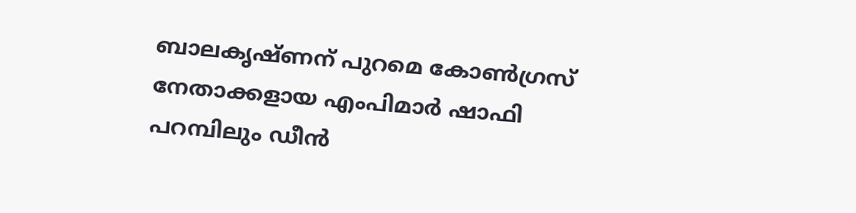ബാലകൃഷ്ണന് പുറമെ കോൺഗ്രസ് നേതാക്കളായ എംപിമാർ ഷാഫി പറമ്പിലും ഡീൻ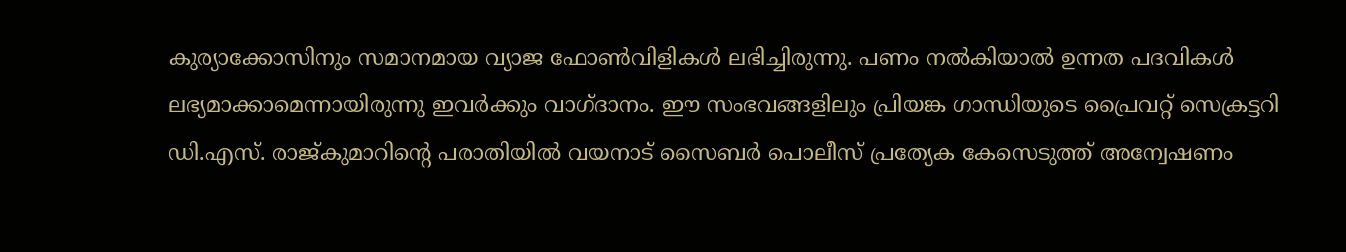കുര്യാക്കോസിനും സമാനമായ വ്യാജ ഫോൺവിളികൾ ലഭിച്ചിരുന്നു. പണം നൽകിയാൽ ഉന്നത പദവികൾ ലഭ്യമാക്കാമെന്നായിരുന്നു ഇവർക്കും വാഗ്ദാനം. ഈ സംഭവങ്ങളിലും പ്രിയങ്ക ഗാന്ധിയുടെ പ്രൈവറ്റ് സെക്രട്ടറി ഡി.എസ്. രാജ്കുമാറിന്റെ പരാതിയിൽ വയനാട് സൈബർ പൊലീസ് പ്രത്യേക കേസെടുത്ത് അന്വേഷണം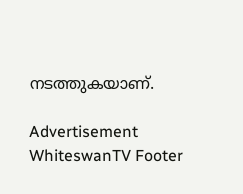നടത്തുകയാണ്.

Advertisement
WhiteswanTV Footer